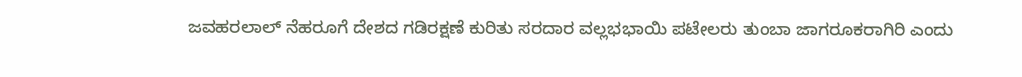ಜವಹರಲಾಲ್ ನೆಹರೂಗೆ ದೇಶದ ಗಡಿರಕ್ಷಣೆ ಕುರಿತು ಸರದಾರ ವಲ್ಲಭಭಾಯಿ ಪಟೇಲರು ತುಂಬಾ ಜಾಗರೂಕರಾಗಿರಿ ಎಂದು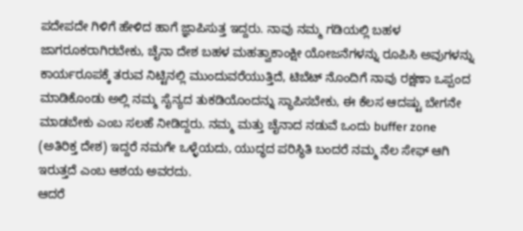ಪದೇಪದೇ ಗಿಳಿಗೆ ಹೇಳಿದ ಹಾಗೆ ಜ್ಞಾಪಿಸುತ್ತ ಇದ್ದರು. ನಾವು ನಮ್ಮ ಗಡಿಯಲ್ಲಿ ಬಹಳ ಜಾಗರೂಕರಾಗಿರಬೇಕು, ಚೈನಾ ದೇಶ ಬಹಳ ಮಹತ್ವಾಕಾಂಕ್ಷೀ ಯೋಜನೆಗಳನ್ನು ರೂಪಿಸಿ ಅವುಗಳನ್ನು ಕಾರ್ಯರೂಪಕ್ಕೆ ತರುವ ನಿಟ್ಟಿನಲ್ಲಿ ಮುಂದುವರೆಯುತ್ತಿದೆ, ಟಿಬೆಟ್ ನೊಂದಿಗೆ ನಾವು ರಕ್ಷಣಾ ಒಪ್ಪಂದ ಮಾಡಿಕೊಂಡು ಅಲ್ಲಿ ನಮ್ಮ ಸೈನ್ಯದ ತುಕಡಿಯೊಂದನ್ನು ಸ್ಥಾಪಿಸಬೇಕು, ಈ ಕೆಲಸ ಆದಷ್ಟು ಬೇಗನೇ ಮಾಡಬೇಕು ಎಂಬ ಸಲಹೆ ನೀಡಿದ್ದರು. ನಮ್ಮ ಮತ್ತು ಚೈನಾದ ನಡುವೆ ಒಂದು buffer zone (ಅತಿರಿಕ್ತ ದೇಶ) ಇದ್ದರೆ ನಮಗೇ ಒಳ್ಳೆಯದು, ಯುದ್ಧದ ಪರಿಸ್ಥಿತಿ ಬಂದರೆ ನಮ್ಮ ನೆಲ ಸೇಫ್ ಆಗಿ ಇರುತ್ತದೆ ಎಂಬ ಆಶಯ ಅವರದು.
ಆದರೆ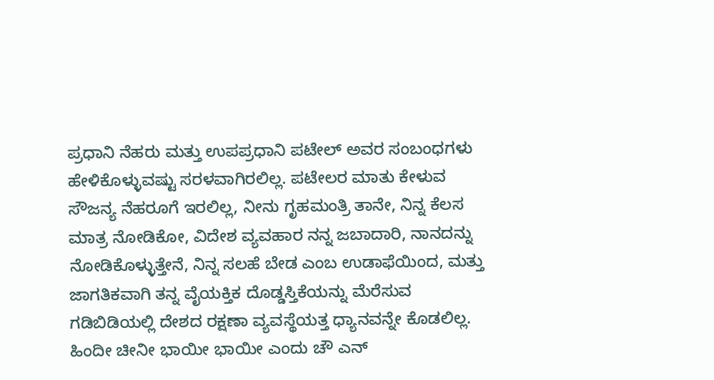ಪ್ರಧಾನಿ ನೆಹರು ಮತ್ತು ಉಪಪ್ರಧಾನಿ ಪಟೇಲ್ ಅವರ ಸಂಬಂಧಗಳು ಹೇಳಿಕೊಳ್ಳುವಷ್ಟು ಸರಳವಾಗಿರಲಿಲ್ಲ. ಪಟೇಲರ ಮಾತು ಕೇಳುವ ಸೌಜನ್ಯ ನೆಹರೂಗೆ ಇರಲಿಲ್ಲ, ನೀನು ಗೃಹಮಂತ್ರಿ ತಾನೇ, ನಿನ್ನ ಕೆಲಸ ಮಾತ್ರ ನೋಡಿಕೋ, ವಿದೇಶ ವ್ಯವಹಾರ ನನ್ನ ಜಬಾದಾರಿ, ನಾನದನ್ನು ನೋಡಿಕೊಳ್ಳುತ್ತೇನೆ, ನಿನ್ನ ಸಲಹೆ ಬೇಡ ಎಂಬ ಉಡಾಫೆಯಿಂದ, ಮತ್ತು ಜಾಗತಿಕವಾಗಿ ತನ್ನ ವೈಯಕ್ತಿಕ ದೊಡ್ಡಸ್ತಿಕೆಯನ್ನು ಮೆರೆಸುವ ಗಡಿಬಿಡಿಯಲ್ಲಿ ದೇಶದ ರಕ್ಷಣಾ ವ್ಯವಸ್ಥೆಯತ್ತ ಧ್ಯಾನವನ್ನೇ ಕೊಡಲಿಲ್ಲ. ಹಿಂದೀ ಚೀನೀ ಭಾಯೀ ಭಾಯೀ ಎಂದು ಚೌ ಎನ್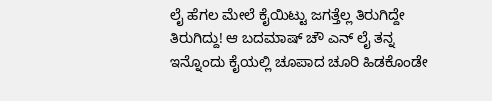ಲೈ ಹೆಗಲ ಮೇಲೆ ಕೈಯಿಟ್ಟು ಜಗತ್ತೆಲ್ಲ ತಿರುಗಿದ್ದೇ ತಿರುಗಿದ್ದು! ಆ ಬದಮಾಷ್ ಚೌ ಎನ್ ಲೈ ತನ್ನ ಇನ್ನೊಂದು ಕೈಯಲ್ಲಿ ಚೂಪಾದ ಚೂರಿ ಹಿಡಕೊಂಡೇ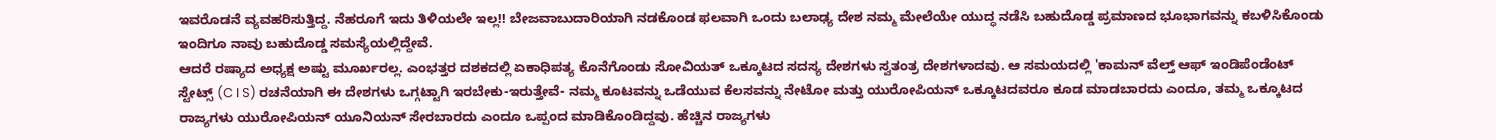ಇವರೊಡನೆ ವ್ಯವಹರಿಸುತ್ತಿದ್ದ. ನೆಹರೂಗೆ ಇದು ತಿಳಿಯಲೇ ಇಲ್ಲ!! ಬೇಜವಾಬುದಾರಿಯಾಗಿ ನಡಕೊಂಡ ಫಲವಾಗಿ ಒಂದು ಬಲಾಢ್ಯ ದೇಶ ನಮ್ಮ ಮೇಲೆಯೇ ಯುದ್ಧ ನಡೆಸಿ ಬಹುದೊಡ್ಡ ಪ್ರಮಾಣದ ಭೂಭಾಗವನ್ನು ಕಬಳಿಸಿಕೊಂಡು ಇಂದಿಗೂ ನಾವು ಬಹುದೊಡ್ಡ ಸಮಸ್ಯೆಯಲ್ಲಿದ್ದೇವೆ.
ಆದರೆ ರಷ್ಯಾದ ಅಧ್ಯಕ್ಷ ಅಷ್ಟು ಮೂರ್ಖರಲ್ಲ. ಎಂಭತ್ತರ ದಶಕದಲ್ಲಿ ಏಕಾಧಿಪತ್ಯ ಕೊನೆಗೊಂಡು ಸೋವಿಯತ್ ಒಕ್ಕೂಟದ ಸದಸ್ಯ ದೇಶಗಳು ಸ್ವತಂತ್ರ ದೇಶಗಳಾದವು. ಆ ಸಮಯದಲ್ಲಿ 'ಕಾಮನ್ ವೆಲ್ತ್ ಆಫ್ ಇಂಡಿಪೆಂಡೆಂಟ್ ಸ್ಟೇಟ್ಸ್ (C I S) ರಚನೆಯಾಗಿ ಈ ದೇಶಗಳು ಒಗ್ಗಟ್ಟಾಗಿ ಇರಬೇಕು-ಇರುತ್ತೇವೆ- ನಮ್ಮ ಕೂಟವನ್ನು ಒಡೆಯುವ ಕೆಲಸವನ್ನು ನೇಟೋ ಮತ್ತು ಯುರೋಪಿಯನ್ ಒಕ್ಕೂಟದವರೂ ಕೂಡ ಮಾಡಬಾರದು ಎಂದೂ, ತಮ್ಮ ಒಕ್ಕೂಟದ ರಾಜ್ಯಗಳು ಯುರೋಪಿಯನ್ ಯೂನಿಯನ್ ಸೇರಬಾರದು ಎಂದೂ ಒಪ್ಪಂದ ಮಾಡಿಕೊಂಡಿದ್ದವು. ಹೆಚ್ಚಿನ ರಾಜ್ಯಗಳು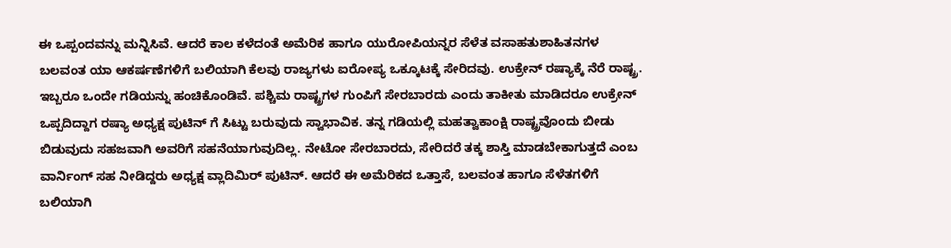ಈ ಒಪ್ಪಂದವನ್ನು ಮನ್ನಿಸಿವೆ. ಆದರೆ ಕಾಲ ಕಳೆದಂತೆ ಅಮೆರಿಕ ಹಾಗೂ ಯುರೋಪಿಯನ್ನರ ಸೆಳೆತ ವಸಾಹತುಶಾಹಿತನಗಳ ಬಲವಂತ ಯಾ ಆಕರ್ಷಣೆಗಳಿಗೆ ಬಲಿಯಾಗಿ ಕೆಲವು ರಾಜ್ಯಗಳು ಐರೋಪ್ಯ ಒಕ್ಕೂಟಕ್ಕೆ ಸೇರಿದವು. ಉಕ್ರೇನ್ ರಷ್ಯಾಕ್ಕೆ ನೆರೆ ರಾಷ್ಟ್ರ. ಇಬ್ಬರೂ ಒಂದೇ ಗಡಿಯನ್ನು ಹಂಚಿಕೊಂಡಿವೆ. ಪಶ್ಚಿಮ ರಾಷ್ಟ್ರಗಳ ಗುಂಪಿಗೆ ಸೇರಬಾರದು ಎಂದು ತಾಕೀತು ಮಾಡಿದರೂ ಉಕ್ರೇನ್ ಒಪ್ಪದಿದ್ದಾಗ ರಷ್ಯಾ ಅಧ್ಯಕ್ಷ ಪುಟಿನ್ ಗೆ ಸಿಟ್ಟು ಬರುವುದು ಸ್ವಾಭಾವಿಕ. ತನ್ನ ಗಡಿಯಲ್ಲಿ ಮಹತ್ವಾಕಾಂಕ್ಷಿ ರಾಷ್ಟ್ರವೊಂದು ಬೀಡು ಬಿಡುವುದು ಸಹಜವಾಗಿ ಅವರಿಗೆ ಸಹನೆಯಾಗುವುದಿಲ್ಲ. ನೇಟೋ ಸೇರಬಾರದು, ಸೇರಿದರೆ ತಕ್ಕ ಶಾಸ್ತಿ ಮಾಡಬೇಕಾಗುತ್ತದೆ ಎಂಬ ವಾರ್ನಿಂಗ್ ಸಹ ನೀಡಿದ್ದರು ಅಧ್ಯಕ್ಷ ವ್ಲಾದಿಮಿರ್ ಪುಟಿನ್. ಆದರೆ ಈ ಅಮೆರಿಕದ ಒತ್ತಾಸೆ, ಬಲವಂತ ಹಾಗೂ ಸೆಳೆತಗಳಿಗೆ ಬಲಿಯಾಗಿ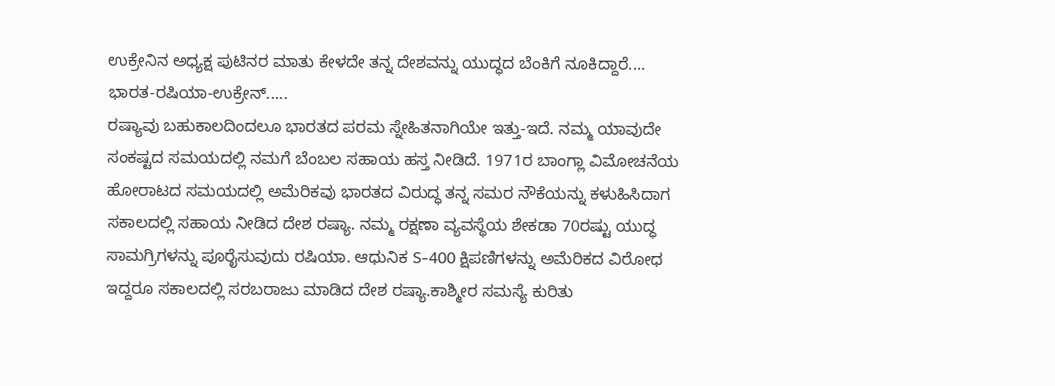ಉಕ್ರೇನಿನ ಅಧ್ಯಕ್ಷ ಪುಟಿನರ ಮಾತು ಕೇಳದೇ ತನ್ನ ದೇಶವನ್ನು ಯುದ್ಧದ ಬೆಂಕಿಗೆ ನೂಕಿದ್ದಾರೆ....
ಭಾರತ-ರಷಿಯಾ-ಉಕ್ರೇನ್.....
ರಷ್ಯಾವು ಬಹುಕಾಲದಿಂದಲೂ ಭಾರತದ ಪರಮ ಸ್ನೇಹಿತನಾಗಿಯೇ ಇತ್ತು-ಇದೆ. ನಮ್ಮ ಯಾವುದೇ ಸಂಕಷ್ಟದ ಸಮಯದಲ್ಲಿ ನಮಗೆ ಬೆಂಬಲ ಸಹಾಯ ಹಸ್ತ ನೀಡಿದೆ. 1971ರ ಬಾಂಗ್ಲಾ ವಿಮೋಚನೆಯ ಹೋರಾಟದ ಸಮಯದಲ್ಲಿ ಅಮೆರಿಕವು ಭಾರತದ ವಿರುದ್ಧ ತನ್ನ ಸಮರ ನೌಕೆಯನ್ನು ಕಳುಹಿಸಿದಾಗ ಸಕಾಲದಲ್ಲಿ ಸಹಾಯ ನೀಡಿದ ದೇಶ ರಷ್ಯಾ. ನಮ್ಮ ರಕ್ಷಣಾ ವ್ಯವಸ್ಥೆಯ ಶೇಕಡಾ 70ರಷ್ಟು ಯುದ್ಧ ಸಾಮಗ್ರಿಗಳನ್ನು ಪೂರೈಸುವುದು ರಷಿಯಾ. ಆಧುನಿಕ S-400 ಕ್ಷಿಪಣಿಗಳನ್ನು ಅಮೆರಿಕದ ವಿರೋಧ ಇದ್ದರೂ ಸಕಾಲದಲ್ಲಿ ಸರಬರಾಜು ಮಾಡಿದ ದೇಶ ರಷ್ಯಾ.ಕಾಶ್ಮೀರ ಸಮಸ್ಯೆ ಕುರಿತು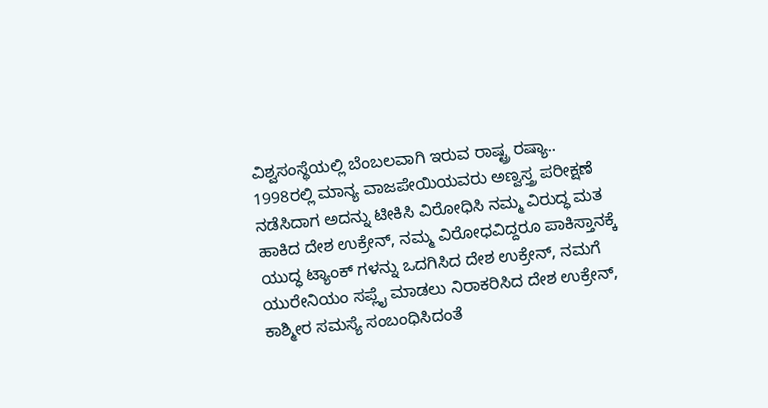ವಿಶ್ವಸಂಸ್ಥೆಯಲ್ಲಿ ಬೆಂಬಲವಾಗಿ ಇರುವ ರಾಷ್ಟ್ರ ರಷ್ಯಾ..
1998ರಲ್ಲಿ ಮಾನ್ಯ ವಾಜಪೇಯಿಯವರು ಅಣ್ವಸ್ತ್ರ ಪರೀಕ್ಷಣೆ ನಡೆಸಿದಾಗ ಅದನ್ನು ಟೀಕಿಸಿ ವಿರೋಧಿಸಿ ನಮ್ಮ ವಿರುದ್ಧ ಮತ ಹಾಕಿದ ದೇಶ ಉಕ್ರೇನ್, ನಮ್ಮ ವಿರೋಧವಿದ್ದರೂ ಪಾಕಿಸ್ತಾನಕ್ಕೆ ಯುದ್ಧ ಟ್ಯಾಂಕ್ ಗಳನ್ನು ಒದಗಿಸಿದ ದೇಶ ಉಕ್ರೇನ್, ನಮಗೆ ಯುರೇನಿಯಂ ಸಪ್ಲೈ ಮಾಡಲು ನಿರಾಕರಿಸಿದ ದೇಶ ಉಕ್ರೇನ್, ಕಾಶ್ಮೀರ ಸಮಸ್ಯೆ ಸಂಬಂಧಿಸಿದಂತೆ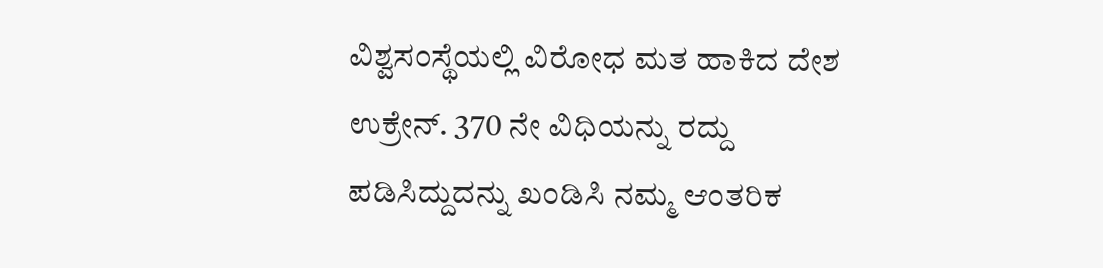ವಿಶ್ವಸಂಸ್ಥೆಯಲ್ಲಿ ವಿರೋಧ ಮತ ಹಾಕಿದ ದೇಶ ಉಕ್ರೇನ್. 370 ನೇ ವಿಧಿಯನ್ನು ರದ್ದು ಪಡಿಸಿದ್ದುದನ್ನು ಖಂಡಿಸಿ ನಮ್ಮ ಆಂತರಿಕ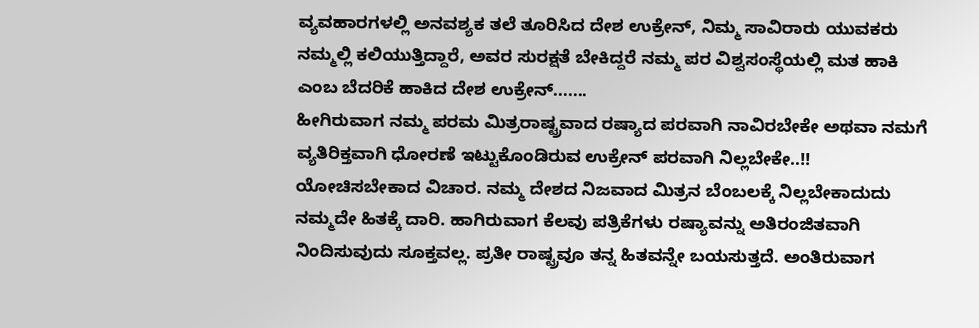ವ್ಯವಹಾರಗಳಲ್ಲಿ ಅನವಶ್ಯಕ ತಲೆ ತೂರಿಸಿದ ದೇಶ ಉಕ್ರೇನ್, ನಿಮ್ಮ ಸಾವಿರಾರು ಯುವಕರು ನಮ್ಮಲ್ಲಿ ಕಲಿಯುತ್ತಿದ್ದಾರೆ, ಅವರ ಸುರಕ್ಷತೆ ಬೇಕಿದ್ದರೆ ನಮ್ಮ ಪರ ವಿಶ್ವಸಂಸ್ಥೆಯಲ್ಲಿ ಮತ ಹಾಕಿ ಎಂಬ ಬೆದರಿಕೆ ಹಾಕಿದ ದೇಶ ಉಕ್ರೇನ್.......
ಹೀಗಿರುವಾಗ ನಮ್ಮ ಪರಮ ಮಿತ್ರರಾಷ್ಟ್ರವಾದ ರಷ್ಯಾದ ಪರವಾಗಿ ನಾವಿರಬೇಕೇ ಅಥವಾ ನಮಗೆ ವ್ಯತಿರಿಕ್ತವಾಗಿ ಧೋರಣೆ ಇಟ್ಟುಕೊಂಡಿರುವ ಉಕ್ರೇನ್ ಪರವಾಗಿ ನಿಲ್ಲಬೇಕೇ..!! ಯೋಚಿಸಬೇಕಾದ ವಿಚಾರ. ನಮ್ಮ ದೇಶದ ನಿಜವಾದ ಮಿತ್ರನ ಬೆಂಬಲಕ್ಕೆ ನಿಲ್ಲಬೇಕಾದುದು ನಮ್ಮದೇ ಹಿತಕ್ಕೆ ದಾರಿ. ಹಾಗಿರುವಾಗ ಕೆಲವು ಪತ್ರಿಕೆಗಳು ರಷ್ಯಾವನ್ನು ಅತಿರಂಜಿತವಾಗಿ ನಿಂದಿಸುವುದು ಸೂಕ್ತವಲ್ಲ. ಪ್ರತೀ ರಾಷ್ಟ್ರವೂ ತನ್ನ ಹಿತವನ್ನೇ ಬಯಸುತ್ತದೆ. ಅಂತಿರುವಾಗ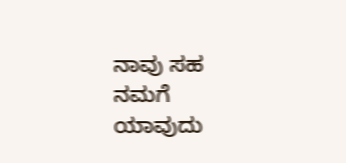ನಾವು ಸಹ ನಮಗೆ ಯಾವುದು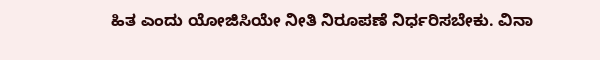ಹಿತ ಎಂದು ಯೋಜಿಸಿಯೇ ನೀತಿ ನಿರೂಪಣೆ ನಿರ್ಧರಿಸಬೇಕು. ವಿನಾ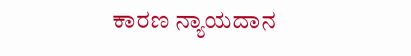ಕಾರಣ ನ್ಯಾಯದಾನ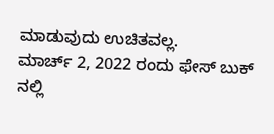ಮಾಡುವುದು ಉಚಿತವಲ್ಲ.
ಮಾರ್ಚ್ 2, 2022 ರಂದು ಫೇಸ್ ಬುಕ್ ನಲ್ಲಿ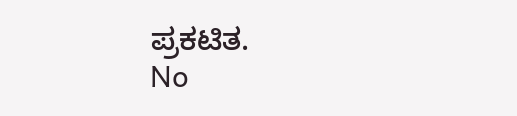ಪ್ರಕಟಿತ.
No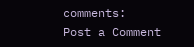comments:
Post a Comment